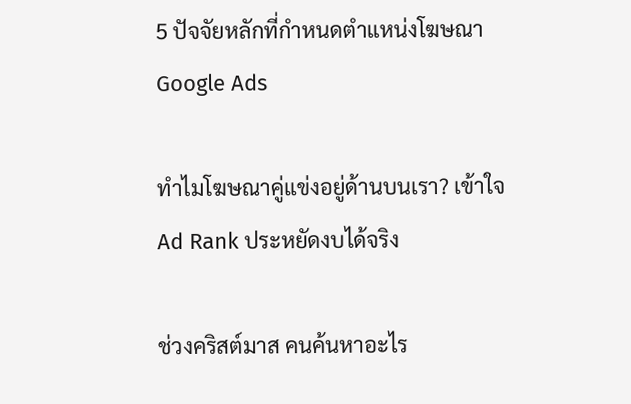5 ปัจจัยหลักที่กำหนดตำแหน่งโฆษณา Google Ads

ทำไมโฆษณาคู่แข่งอยู่ด้านบนเรา? เข้าใจ Ad Rank ประหยัดงบได้จริง

ช่วงคริสต์มาส คนค้นหาอะไร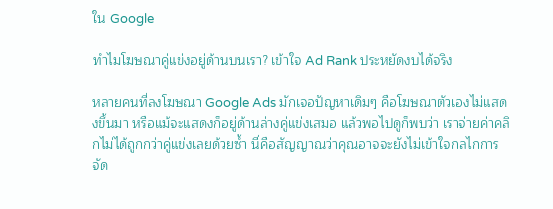ใน Google

ทำไมโฆษณาคู่แข่งอยู่ด้านบนเรา? เข้าใจ Ad Rank ประหยัดงบได้จริง

หลายคนที่ลงโฆษณา Google Ads มักเจอปัญหาเดิมๆ คือโฆษณาตัวเองไม่แสดงขึ้นมา หรือแม้จะแสดงก็อยู่ด้านล่างคู่แข่งเสมอ แล้วพอไปดูก็พบว่า เราจ่ายค่าคลิกไม่ได้ถูกกว่าคู่แข่งเลยด้วยซ้ำ นี่คือสัญญาณว่าคุณอาจจะยังไม่เข้าใจกลไกการจัด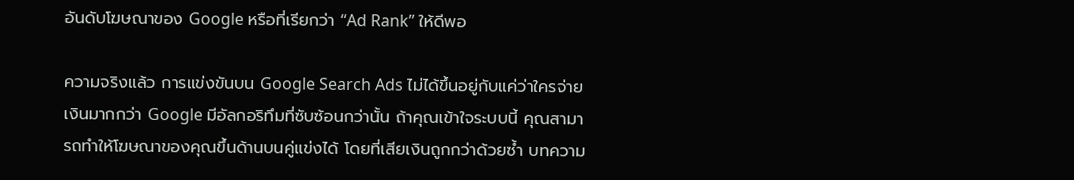อันดับโฆษณาของ Google หรือที่เรียกว่า “Ad Rank” ให้ดีพอ

ความจริงแล้ว การแข่งขันบน Google Search Ads ไม่ได้ขึ้นอยู่กับแค่ว่าใครจ่ายเงินมากกว่า Google มีอัลกอริทึมที่ซับซ้อนกว่านั้น ถ้าคุณเข้าใจระบบนี้ คุณสามารถทำให้โฆษณาของคุณขึ้นด้านบนคู่แข่งได้ โดยที่เสียเงินถูกกว่าด้วยซ้ำ บทความ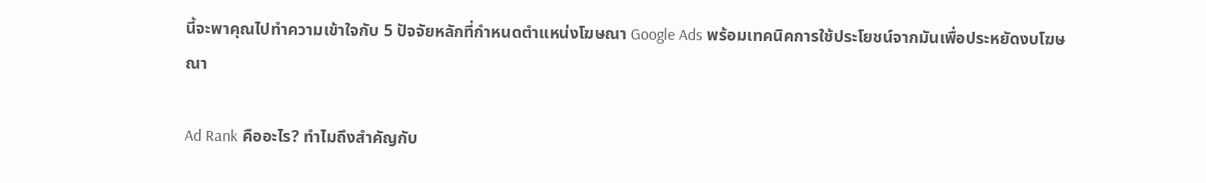นี้จะพาคุณไปทำความเข้าใจกับ 5 ปัจจัยหลักที่กำหนดตำแหน่งโฆษณา Google Ads พร้อมเทคนิคการใช้ประโยชน์จากมันเพื่อประหยัดงบโฆษณา

Ad Rank คืออะไร? ทำไมถึงสำคัญกับ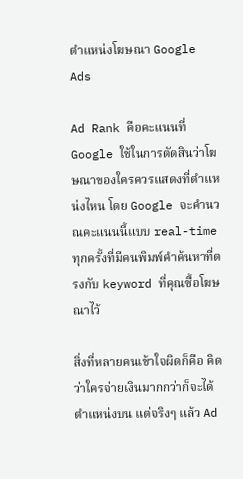ตำแหน่งโฆษณา Google Ads

Ad Rank คือคะแนนที่ Google ใช้ในการตัดสินว่าโฆษณาของใครควรแสดงที่ตำแหน่งไหน โดย Google จะคำนวณคะแนนนี้แบบ real-time ทุกครั้งที่มีคนพิมพ์คำค้นหาที่ตรงกับ keyword ที่คุณซื้อโฆษณาไว้

สิ่งที่หลายคนเข้าใจผิดก็คือ คิดว่าใครจ่ายเงินมากกว่าก็จะได้ตำแหน่งบน แต่จริงๆ แล้ว Ad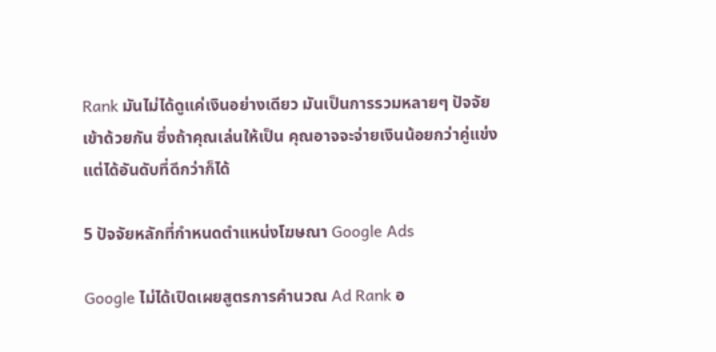Rank มันไม่ได้ดูแค่เงินอย่างเดียว มันเป็นการรวมหลายๆ ปัจจัยเข้าด้วยกัน ซึ่งถ้าคุณเล่นให้เป็น คุณอาจจะจ่ายเงินน้อยกว่าคู่แข่งแต่ได้อันดับที่ดีกว่าก็ได้

5 ปัจจัยหลักที่กำหนดตำแหน่งโฆษณา Google Ads

Google ไม่ได้เปิดเผยสูตรการคำนวณ Ad Rank อ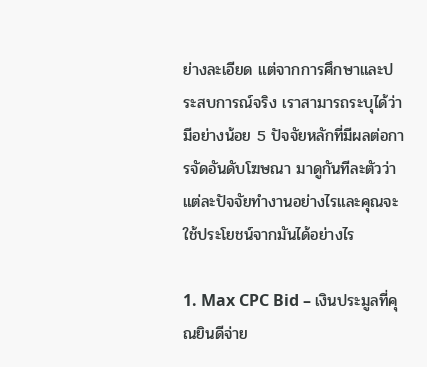ย่างละเอียด แต่จากการศึกษาและประสบการณ์จริง เราสามารถระบุได้ว่ามีอย่างน้อย 5 ปัจจัยหลักที่มีผลต่อการจัดอันดับโฆษณา มาดูกันทีละตัวว่าแต่ละปัจจัยทำงานอย่างไรและคุณจะใช้ประโยชน์จากมันได้อย่างไร

1. Max CPC Bid – เงินประมูลที่คุณยินดีจ่าย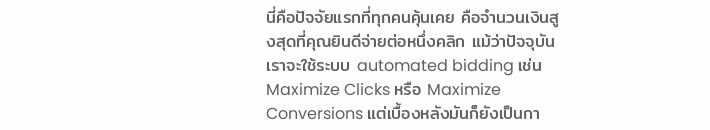นี่คือปัจจัยแรกที่ทุกคนคุ้นเคย คือจำนวนเงินสูงสุดที่คุณยินดีจ่ายต่อหนึ่งคลิก แม้ว่าปัจจุบันเราจะใช้ระบบ automated bidding เช่น Maximize Clicks หรือ Maximize Conversions แต่เบื้องหลังมันก็ยังเป็นกา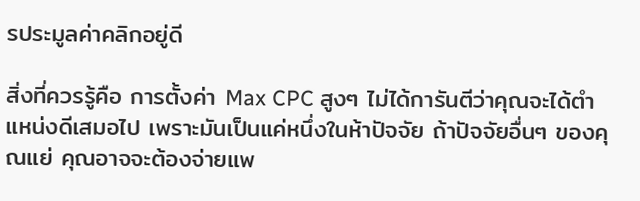รประมูลค่าคลิกอยู่ดี

สิ่งที่ควรรู้คือ การตั้งค่า Max CPC สูงๆ ไม่ได้การันตีว่าคุณจะได้ตำแหน่งดีเสมอไป เพราะมันเป็นแค่หนึ่งในห้าปัจจัย ถ้าปัจจัยอื่นๆ ของคุณแย่ คุณอาจจะต้องจ่ายแพ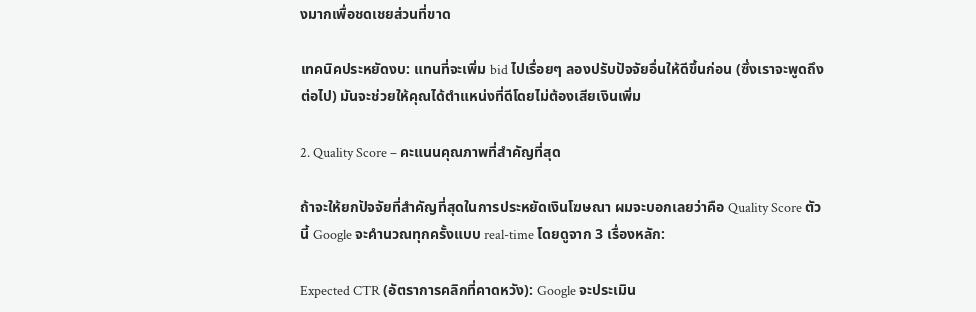งมากเพื่อชดเชยส่วนที่ขาด

เทคนิคประหยัดงบ: แทนที่จะเพิ่ม bid ไปเรื่อยๆ ลองปรับปัจจัยอื่นให้ดีขึ้นก่อน (ซึ่งเราจะพูดถึงต่อไป) มันจะช่วยให้คุณได้ตำแหน่งที่ดีโดยไม่ต้องเสียเงินเพิ่ม

2. Quality Score – คะแนนคุณภาพที่สำคัญที่สุด

ถ้าจะให้ยกปัจจัยที่สำคัญที่สุดในการประหยัดเงินโฆษณา ผมจะบอกเลยว่าคือ Quality Score ตัวนี้ Google จะคำนวณทุกครั้งแบบ real-time โดยดูจาก 3 เรื่องหลัก:

Expected CTR (อัตราการคลิกที่คาดหวัง): Google จะประเมิน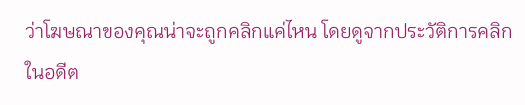ว่าโฆษณาของคุณน่าจะถูกคลิกแค่ไหน โดยดูจากประวัติการคลิกในอดีต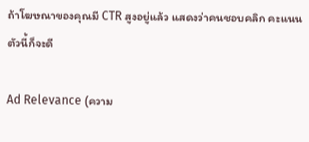ถ้าโฆษณาของคุณมี CTR สูงอยู่แล้ว แสดงว่าคนชอบคลิก คะแนนตัวนี้ก็จะดี

Ad Relevance (ความ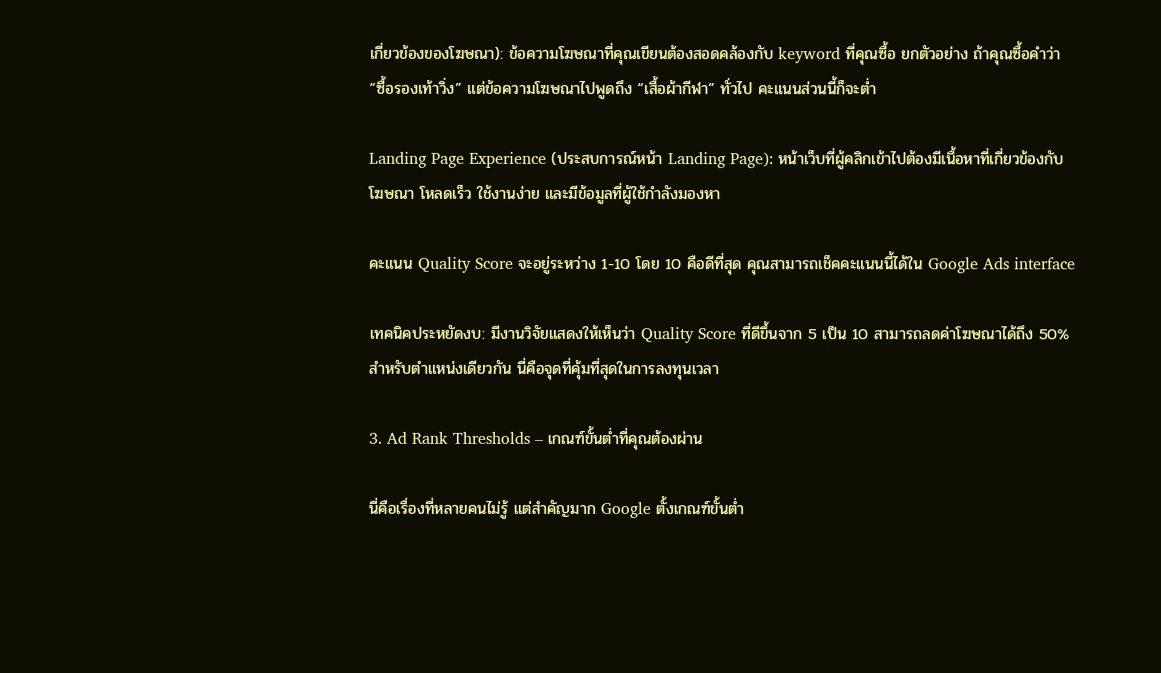เกี่ยวข้องของโฆษณา): ข้อความโฆษณาที่คุณเขียนต้องสอดคล้องกับ keyword ที่คุณซื้อ ยกตัวอย่าง ถ้าคุณซื้อคำว่า “ซื้อรองเท้าวิ่ง” แต่ข้อความโฆษณาไปพูดถึง “เสื้อผ้ากีฬา” ทั่วไป คะแนนส่วนนี้ก็จะต่ำ

Landing Page Experience (ประสบการณ์หน้า Landing Page): หน้าเว็บที่ผู้คลิกเข้าไปต้องมีเนื้อหาที่เกี่ยวข้องกับโฆษณา โหลดเร็ว ใช้งานง่าย และมีข้อมูลที่ผู้ใช้กำลังมองหา

คะแนน Quality Score จะอยู่ระหว่าง 1-10 โดย 10 คือดีที่สุด คุณสามารถเช็คคะแนนนี้ได้ใน Google Ads interface

เทคนิคประหยัดงบ: มีงานวิจัยแสดงให้เห็นว่า Quality Score ที่ดีขึ้นจาก 5 เป็น 10 สามารถลดค่าโฆษณาได้ถึง 50% สำหรับตำแหน่งเดียวกัน นี่คือจุดที่คุ้มที่สุดในการลงทุนเวลา

3. Ad Rank Thresholds – เกณฑ์ขั้นต่ำที่คุณต้องผ่าน

นี่คือเรื่องที่หลายคนไม่รู้ แต่สำคัญมาก Google ตั้งเกณฑ์ขั้นต่ำ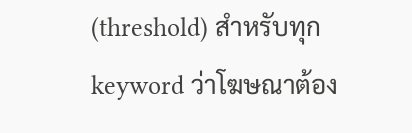(threshold) สำหรับทุก keyword ว่าโฆษณาต้อง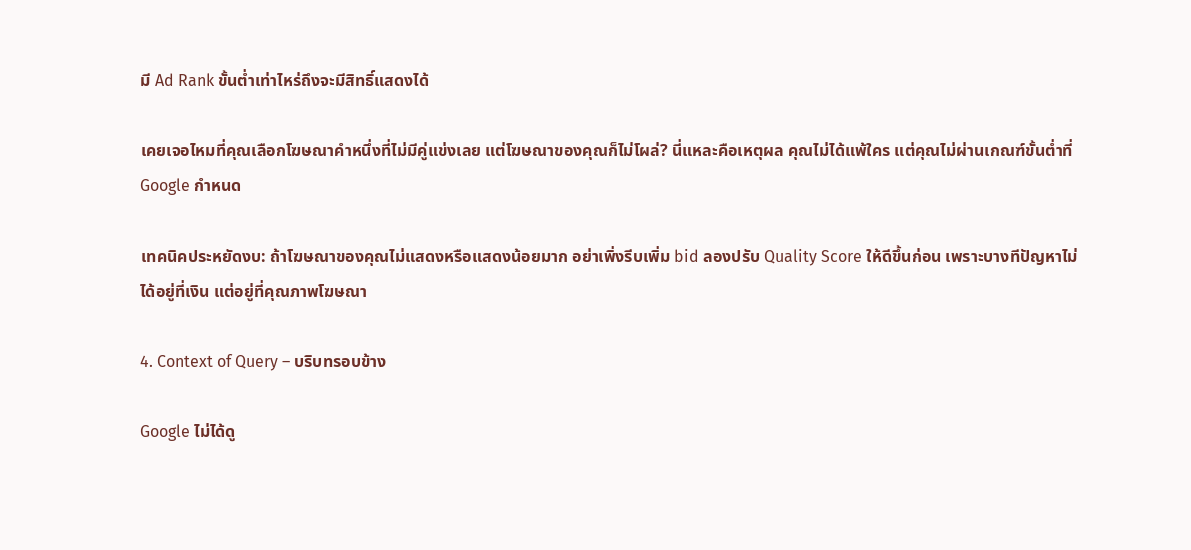มี Ad Rank ขั้นต่ำเท่าไหร่ถึงจะมีสิทธิ์แสดงได้

เคยเจอไหมที่คุณเลือกโฆษณาคำหนึ่งที่ไม่มีคู่แข่งเลย แต่โฆษณาของคุณก็ไม่โผล่? นี่แหละคือเหตุผล คุณไม่ได้แพ้ใคร แต่คุณไม่ผ่านเกณฑ์ขั้นต่ำที่ Google กำหนด

เทคนิคประหยัดงบ: ถ้าโฆษณาของคุณไม่แสดงหรือแสดงน้อยมาก อย่าเพิ่งรีบเพิ่ม bid ลองปรับ Quality Score ให้ดีขึ้นก่อน เพราะบางทีปัญหาไม่ได้อยู่ที่เงิน แต่อยู่ที่คุณภาพโฆษณา

4. Context of Query – บริบทรอบข้าง

Google ไม่ได้ดู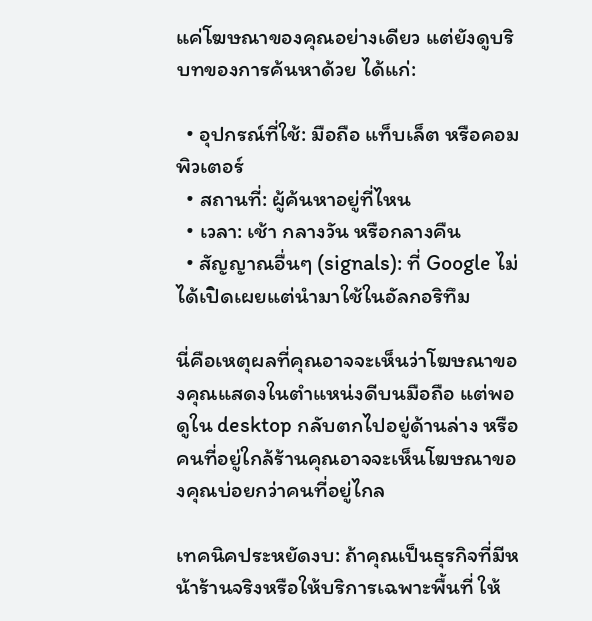แค่โฆษณาของคุณอย่างเดียว แต่ยังดูบริบทของการค้นหาด้วย ได้แก่:

  • อุปกรณ์ที่ใช้: มือถือ แท็บเล็ต หรือคอมพิวเตอร์
  • สถานที่: ผู้ค้นหาอยู่ที่ไหน
  • เวลา: เช้า กลางวัน หรือกลางคืน
  • สัญญาณอื่นๆ (signals): ที่ Google ไม่ได้เปิดเผยแต่นำมาใช้ในอัลกอริทึม

นี่คือเหตุผลที่คุณอาจจะเห็นว่าโฆษณาของคุณแสดงในตำแหน่งดีบนมือถือ แต่พอดูใน desktop กลับตกไปอยู่ด้านล่าง หรือคนที่อยู่ใกล้ร้านคุณอาจจะเห็นโฆษณาของคุณบ่อยกว่าคนที่อยู่ไกล

เทคนิคประหยัดงบ: ถ้าคุณเป็นธุรกิจที่มีหน้าร้านจริงหรือให้บริการเฉพาะพื้นที่ ให้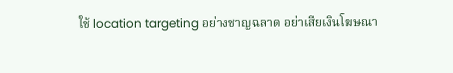ใช้ location targeting อย่างชาญฉลาด อย่าเสียเงินโฆษณา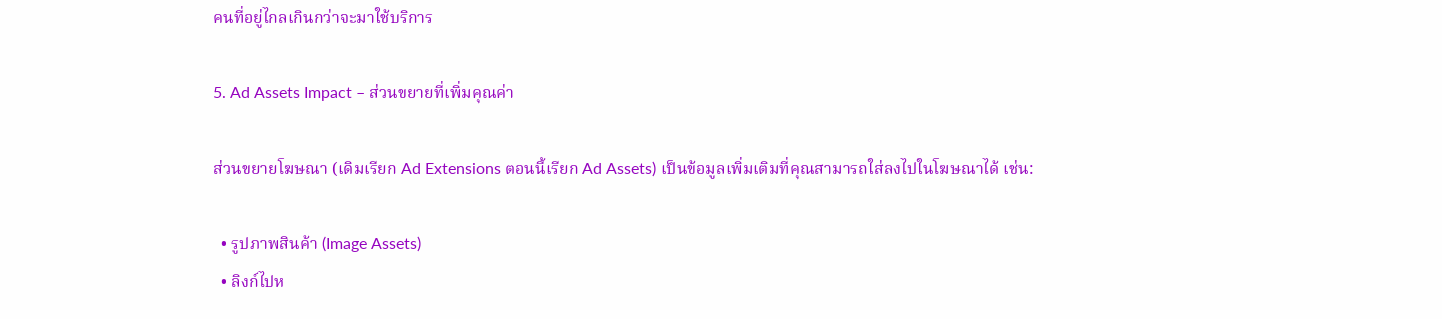คนที่อยู่ไกลเกินกว่าจะมาใช้บริการ

5. Ad Assets Impact – ส่วนขยายที่เพิ่มคุณค่า

ส่วนขยายโฆษณา (เดิมเรียก Ad Extensions ตอนนี้เรียก Ad Assets) เป็นข้อมูลเพิ่มเติมที่คุณสามารถใส่ลงไปในโฆษณาได้ เช่น:

  • รูปภาพสินค้า (Image Assets)
  • ลิงก์ไปห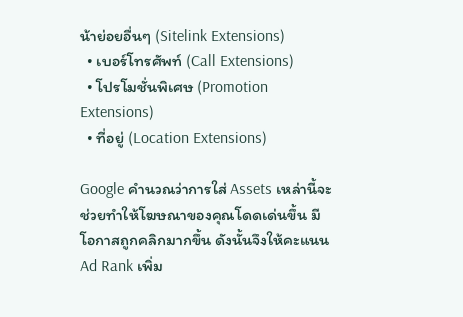น้าย่อยอื่นๆ (Sitelink Extensions)
  • เบอร์โทรศัพท์ (Call Extensions)
  • โปรโมชั่นพิเศษ (Promotion Extensions)
  • ที่อยู่ (Location Extensions)

Google คำนวณว่าการใส่ Assets เหล่านี้จะช่วยทำให้โฆษณาของคุณโดดเด่นขึ้น มีโอกาสถูกคลิกมากขึ้น ดังนั้นจึงให้คะแนน Ad Rank เพิ่ม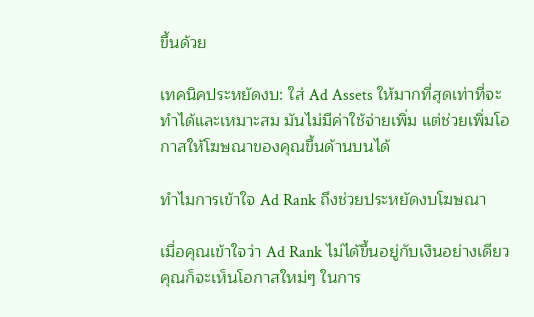ขึ้นด้วย

เทคนิคประหยัดงบ: ใส่ Ad Assets ให้มากที่สุดเท่าที่จะทำได้และเหมาะสม มันไม่มีค่าใช้จ่ายเพิ่ม แต่ช่วยเพิ่มโอกาสให้โฆษณาของคุณขึ้นด้านบนได้

ทำไมการเข้าใจ Ad Rank ถึงช่วยประหยัดงบโฆษณา

เมื่อคุณเข้าใจว่า Ad Rank ไม่ได้ขึ้นอยู่กับเงินอย่างเดียว คุณก็จะเห็นโอกาสใหม่ๆ ในการ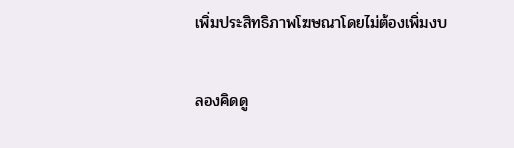เพิ่มประสิทธิภาพโฆษณาโดยไม่ต้องเพิ่มงบ

ลองคิดดู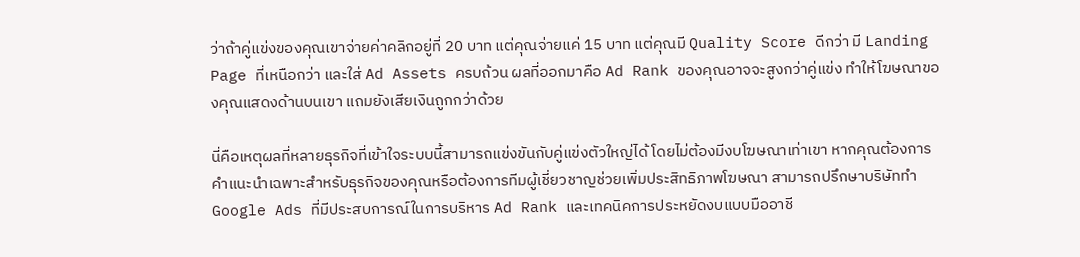ว่าถ้าคู่แข่งของคุณเขาจ่ายค่าคลิกอยู่ที่ 20 บาท แต่คุณจ่ายแค่ 15 บาท แต่คุณมี Quality Score ดีกว่า มี Landing Page ที่เหนือกว่า และใส่ Ad Assets ครบถ้วน ผลที่ออกมาคือ Ad Rank ของคุณอาจจะสูงกว่าคู่แข่ง ทำให้โฆษณาของคุณแสดงด้านบนเขา แถมยังเสียเงินถูกกว่าด้วย

นี่คือเหตุผลที่หลายธุรกิจที่เข้าใจระบบนี้สามารถแข่งขันกับคู่แข่งตัวใหญ่ได้ โดยไม่ต้องมีงบโฆษณาเท่าเขา หากคุณต้องการคำแนะนำเฉพาะสำหรับธุรกิจของคุณหรือต้องการทีมผู้เชี่ยวชาญช่วยเพิ่มประสิทธิภาพโฆษณา สามารถปรึกษาบริษัททำ Google Ads ที่มีประสบการณ์ในการบริหาร Ad Rank และเทคนิคการประหยัดงบแบบมืออาชี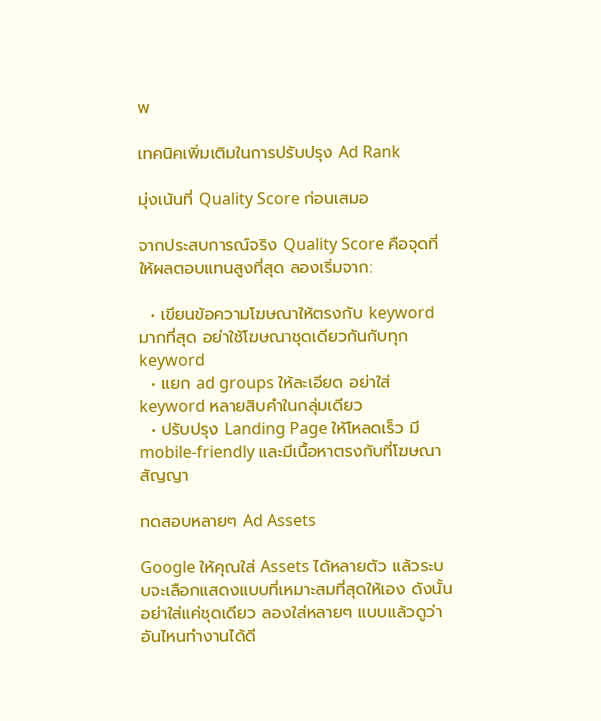พ

เทคนิคเพิ่มเติมในการปรับปรุง Ad Rank

มุ่งเน้นที่ Quality Score ก่อนเสมอ

จากประสบการณ์จริง Quality Score คือจุดที่ให้ผลตอบแทนสูงที่สุด ลองเริ่มจาก:

  • เขียนข้อความโฆษณาให้ตรงกับ keyword มากที่สุด อย่าใช้โฆษณาชุดเดียวกันกับทุก keyword
  • แยก ad groups ให้ละเอียด อย่าใส่ keyword หลายสิบคำในกลุ่มเดียว
  • ปรับปรุง Landing Page ให้โหลดเร็ว มี mobile-friendly และมีเนื้อหาตรงกับที่โฆษณาสัญญา

ทดสอบหลายๆ Ad Assets

Google ให้คุณใส่ Assets ได้หลายตัว แล้วระบบจะเลือกแสดงแบบที่เหมาะสมที่สุดให้เอง ดังนั้นอย่าใส่แค่ชุดเดียว ลองใส่หลายๆ แบบแล้วดูว่าอันไหนทำงานได้ดี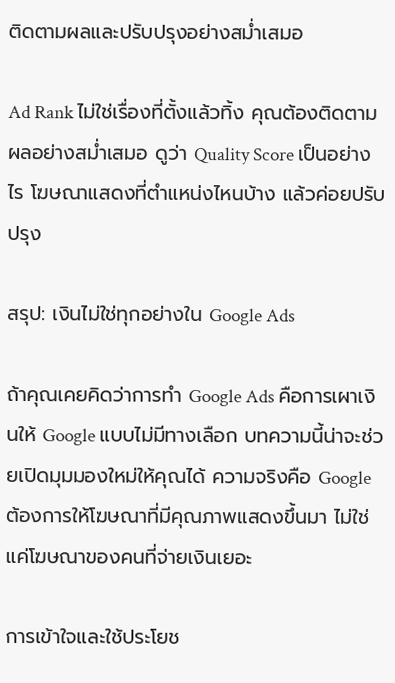ติดตามผลและปรับปรุงอย่างสม่ำเสมอ

Ad Rank ไม่ใช่เรื่องที่ตั้งแล้วทิ้ง คุณต้องติดตามผลอย่างสม่ำเสมอ ดูว่า Quality Score เป็นอย่างไร โฆษณาแสดงที่ตำแหน่งไหนบ้าง แล้วค่อยปรับปรุง

สรุป: เงินไม่ใช่ทุกอย่างใน Google Ads

ถ้าคุณเคยคิดว่าการทำ Google Ads คือการเผาเงินให้ Google แบบไม่มีทางเลือก บทความนี้น่าจะช่วยเปิดมุมมองใหม่ให้คุณได้ ความจริงคือ Google ต้องการให้โฆษณาที่มีคุณภาพแสดงขึ้นมา ไม่ใช่แค่โฆษณาของคนที่จ่ายเงินเยอะ

การเข้าใจและใช้ประโยช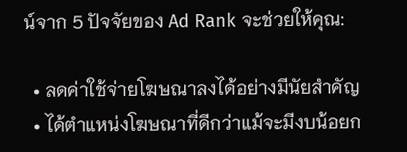น์จาก 5 ปัจจัยของ Ad Rank จะช่วยให้คุณ:

  • ลดค่าใช้จ่ายโฆษณาลงได้อย่างมีนัยสำคัญ
  • ได้ตำแหน่งโฆษณาที่ดีกว่าแม้จะมีงบน้อยก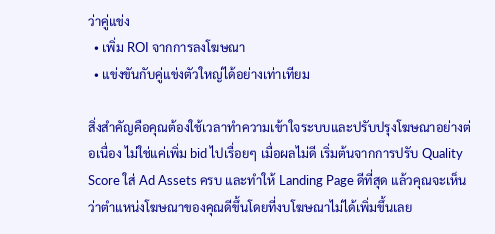ว่าคู่แข่ง
  • เพิ่ม ROI จากการลงโฆษณา
  • แข่งขันกับคู่แข่งตัวใหญ่ได้อย่างเท่าเทียม

สิ่งสำคัญคือคุณต้องใช้เวลาทำความเข้าใจระบบและปรับปรุงโฆษณาอย่างต่อเนื่อง ไม่ใช่แค่เพิ่ม bid ไปเรื่อยๆ เมื่อผลไม่ดี เริ่มต้นจากการปรับ Quality Score ใส่ Ad Assets ครบ และทำให้ Landing Page ดีที่สุด แล้วคุณจะเห็นว่าตำแหน่งโฆษณาของคุณดีขึ้นโดยที่งบโฆษณาไม่ได้เพิ่มขึ้นเลย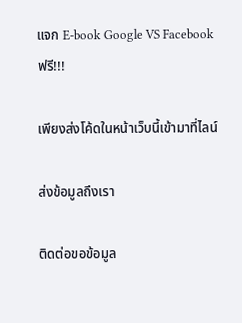แจก E-book Google VS Facebook ฟรี!!!

เพียงส่งโค้ดในหน้าเว็บนี้เข้ามาที่ไลน์

ส่งข้อมูลถึงเรา

ติดต่อขอข้อมูล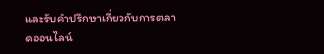และรับคำปรึกษาเกี่ยวกับการตลาดออนไลน์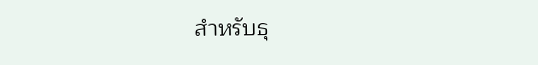สำหรับธุ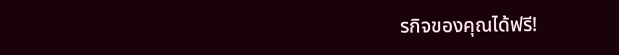รกิจของคุณได้ฟรี!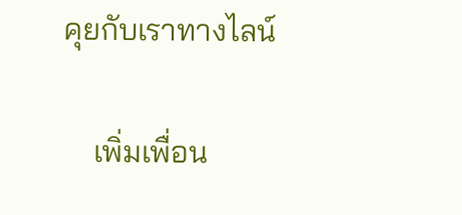คุยกับเราทางไลน์

    เพิ่มเพื่อน